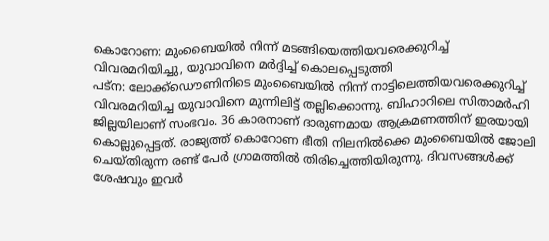കൊറോണ: മുംബൈയിൽ നിന്ന് മടങ്ങിയെത്തിയവരെക്കുറിച്ച് വിവരമറിയിച്ചു, യുവാവിനെ മർദ്ദിച്ച് കൊലപ്പെടുത്തി
പട്ന: ലോക്ക്ഡൌണിനിടെ മുംബൈയിൽ നിന്ന് നാട്ടിലെത്തിയവരെക്കുറിച്ച് വിവരമറിയിച്ച യുവാവിനെ മുന്നിലിട്ട് തല്ലിക്കൊന്നു. ബിഹാറിലെ സിതാമർഹി ജില്ലയിലാണ് സംഭവം. 36 കാരനാണ് ദാരുണമായ ആക്രമണത്തിന് ഇരയായി കൊല്ലുപ്പെട്ടത്. രാജ്യത്ത് കൊറോണ ഭീതി നിലനിൽക്കെ മുംബൈയിൽ ജോലി ചെയ്തിരുന്ന രണ്ട് പേർ ഗ്രാമത്തിൽ തിരിച്ചെത്തിയിരുന്നു. ദിവസങ്ങൾക്ക് ശേഷവും ഇവർ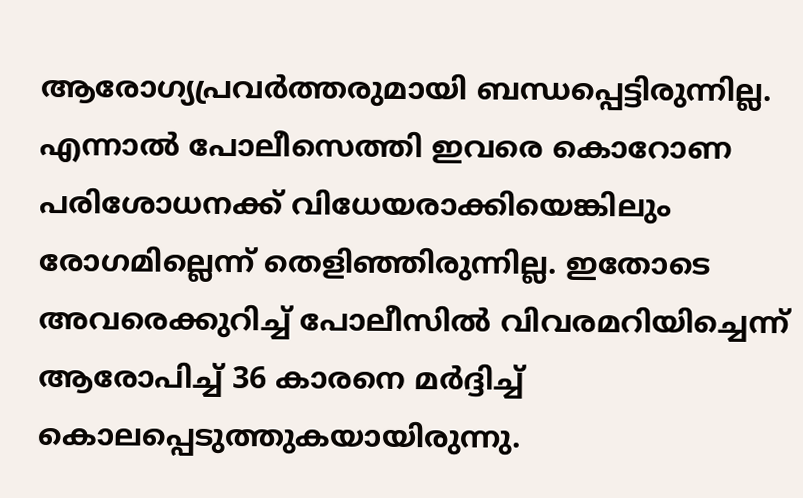ആരോഗ്യപ്രവർത്തരുമായി ബന്ധപ്പെട്ടിരുന്നില്ല. എന്നാൽ പോലീസെത്തി ഇവരെ കൊറോണ പരിശോധനക്ക് വിധേയരാക്കിയെങ്കിലും രോഗമില്ലെന്ന് തെളിഞ്ഞിരുന്നില്ല. ഇതോടെ അവരെക്കുറിച്ച് പോലീസിൽ വിവരമറിയിച്ചെന്ന് ആരോപിച്ച് 36 കാരനെ മർദ്ദിച്ച് കൊലപ്പെടുത്തുകയായിരുന്നു.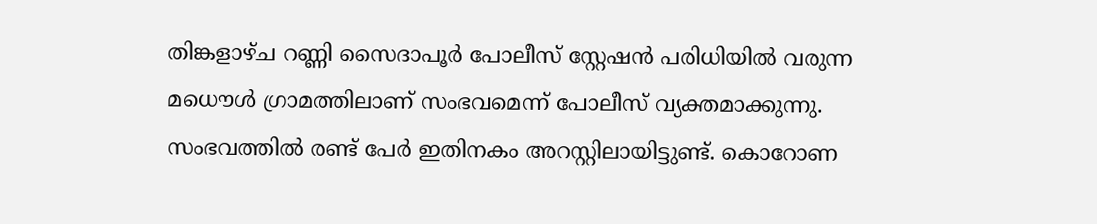തിങ്കളാഴ്ച റണ്ണി സൈദാപൂർ പോലീസ് സ്റ്റേഷൻ പരിധിയിൽ വരുന്ന മധൌൾ ഗ്രാമത്തിലാണ് സംഭവമെന്ന് പോലീസ് വ്യക്തമാക്കുന്നു. സംഭവത്തിൽ രണ്ട് പേർ ഇതിനകം അറസ്റ്റിലായിട്ടുണ്ട്. കൊറോണ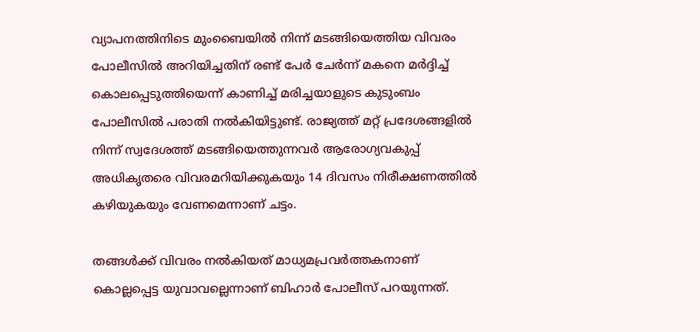വ്യാപനത്തിനിടെ മുംബൈയിൽ നിന്ന് മടങ്ങിയെത്തിയ വിവരം പോലീസിൽ അറിയിച്ചതിന് രണ്ട് പേർ ചേർന്ന് മകനെ മർദ്ദിച്ച് കൊലപ്പെടുത്തിയെന്ന് കാണിച്ച് മരിച്ചയാളുടെ കുടുംബം പോലീസിൽ പരാതി നൽകിയിട്ടുണ്ട്. രാജ്യത്ത് മറ്റ് പ്രദേശങ്ങളിൽ നിന്ന് സ്വദേശത്ത് മടങ്ങിയെത്തുന്നവർ ആരോഗ്യവകുപ്പ് അധികൃതരെ വിവരമറിയിക്കുകയും 14 ദിവസം നിരീക്ഷണത്തിൽ കഴിയുകയും വേണമെന്നാണ് ചട്ടം.

തങ്ങൾക്ക് വിവരം നൽകിയത് മാധ്യമപ്രവർത്തകനാണ് കൊല്ലപ്പെട്ട യുവാവല്ലെന്നാണ് ബിഹാർ പോലീസ് പറയുന്നത്.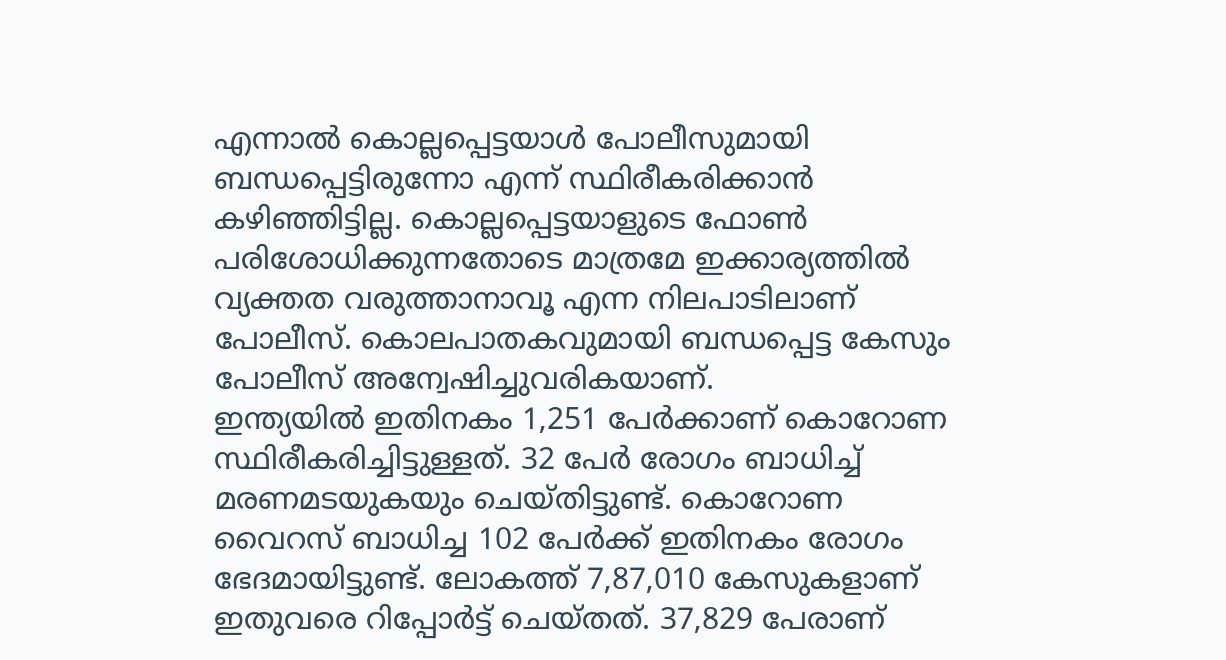എന്നാൽ കൊല്ലപ്പെട്ടയാൾ പോലീസുമായി ബന്ധപ്പെട്ടിരുന്നോ എന്ന് സ്ഥിരീകരിക്കാൻ കഴിഞ്ഞിട്ടില്ല. കൊല്ലപ്പെട്ടയാളുടെ ഫോൺ പരിശോധിക്കുന്നതോടെ മാത്രമേ ഇക്കാര്യത്തിൽ വ്യക്തത വരുത്താനാവൂ എന്ന നിലപാടിലാണ് പോലീസ്. കൊലപാതകവുമായി ബന്ധപ്പെട്ട കേസും പോലീസ് അന്വേഷിച്ചുവരികയാണ്.
ഇന്ത്യയിൽ ഇതിനകം 1,251 പേർക്കാണ് കൊറോണ സ്ഥിരീകരിച്ചിട്ടുള്ളത്. 32 പേർ രോഗം ബാധിച്ച് മരണമടയുകയും ചെയ്തിട്ടുണ്ട്. കൊറോണ വൈറസ് ബാധിച്ച 102 പേർക്ക് ഇതിനകം രോഗം ഭേദമായിട്ടുണ്ട്. ലോകത്ത് 7,87,010 കേസുകളാണ് ഇതുവരെ റിപ്പോർട്ട് ചെയ്തത്. 37,829 പേരാണ്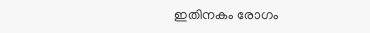ഇതിനകം രോഗം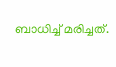ബാധിച്ച് മരിച്ചത്.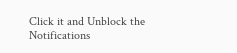Click it and Unblock the Notifications